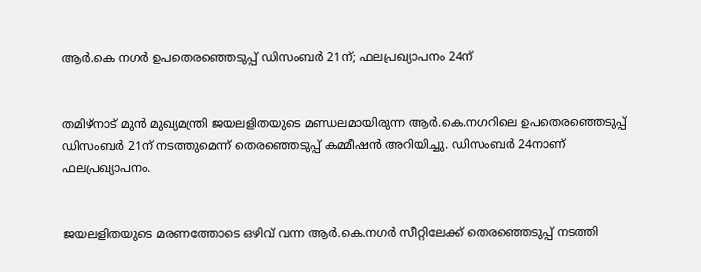ആര്‍.കെ നഗര്‍ ഉപതെരഞ്ഞെടുപ്പ് ഡിസംബര്‍ 21ന്; ഫലപ്രഖ്യാപനം 24ന്


തമിഴ്‌നാട് മുന്‍ മുഖ്യമന്ത്രി ജയലളിതയുടെ മണ്ഡലമായിരുന്ന ആര്‍.കെ.നഗറിലെ ഉപതെരഞ്ഞെടുപ്പ് ഡിസംബര്‍ 21ന് നടത്തുമെന്ന് തെരഞ്ഞെടുപ്പ് കമ്മീഷന്‍ അറിയിച്ചു. ഡിസംബര്‍ 24നാണ് ഫലപ്രഖ്യാപനം.


ജയലളിതയുടെ മരണത്തോടെ ഒഴിവ് വന്ന ആര്‍.കെ.നഗര്‍ സീറ്റിലേക്ക് തെരഞ്ഞെടുപ്പ് നടത്തി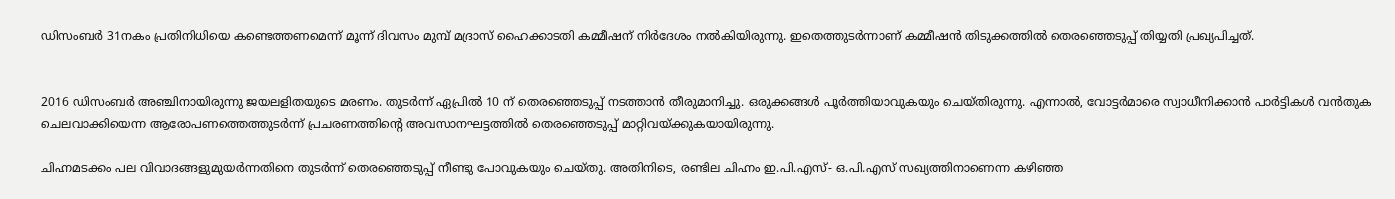ഡിസംബര്‍ 31നകം പ്രതിനിധിയെ കണ്ടെത്തണമെന്ന് മൂന്ന് ദിവസം മുമ്പ് മദ്രാസ് ഹൈക്കാടതി കമ്മീഷന് നിര്‍ദേശം നല്‍കിയിരുന്നു. ഇതെത്തുടര്‍ന്നാണ് കമ്മീഷന്‍ തിടുക്കത്തില്‍ തെരഞ്ഞെടുപ്പ് തിയ്യതി പ്രഖ്യപിച്ചത്.


2016 ഡിസംബര്‍ അഞ്ചിനായിരുന്നു ജയലളിതയുടെ മരണം. തുടര്‍ന്ന് ഏപ്രില്‍ 10 ന് തെരഞ്ഞെടുപ്പ് നടത്താന്‍ തീരുമാനിച്ചു. ഒരുക്കങ്ങള്‍ പൂര്‍ത്തിയാവുകയും ചെയ്തിരുന്നു. എന്നാല്‍, വോട്ടര്‍മാരെ സ്വാധീനിക്കാന്‍ പാര്‍ട്ടികള്‍ വന്‍തുക ചെലവാക്കിയെന്ന ആരോപണത്തെത്തുടര്‍ന്ന് പ്രചരണത്തിന്റെ അവസാനഘട്ടത്തില്‍ തെരഞ്ഞെടുപ്പ് മാറ്റിവയ്ക്കുകയായിരുന്നു.

ചിഹ്നമടക്കം പല വിവാദങ്ങളുമുയര്‍ന്നതിനെ തുടര്‍ന്ന് തെരഞ്ഞെടുപ്പ് നീണ്ടു പോവുകയും ചെയ്തു. അതിനിടെ, രണ്ടില ചിഹ്നം ഇ.പി.എസ്- ഒ.പി.എസ് സഖ്യത്തിനാണെന്ന കഴിഞ്ഞ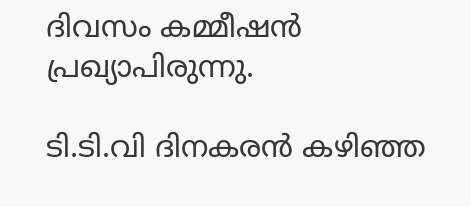ദിവസം കമ്മീഷന്‍ പ്രഖ്യാപിരുന്നു.

ടി.ടി.വി ദിനകരന്‍ കഴിഞ്ഞ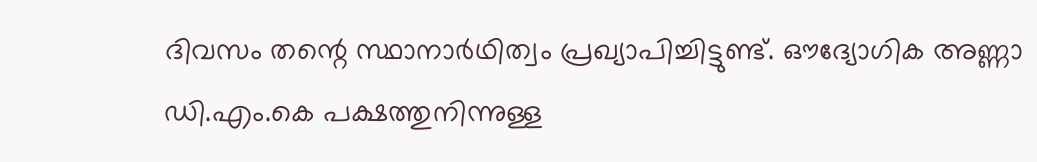ദിവസം തന്റെ സ്ഥാനാര്‍ഥിത്വം പ്രഖ്യാപിച്ചിട്ടുണ്ട്. ഔദ്യോഗിക അണ്ണാ ഡി.എം.കെ പക്ഷത്തുനിന്നുള്ള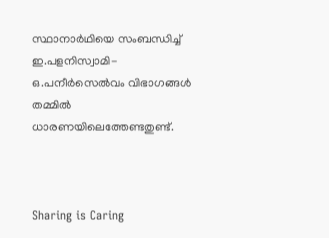സ്ഥാനാര്‍ഥിയെ സംബന്ധിച്ച് ഇ.പളനിസ്വാമി- ഒ.പനീര്‍സെല്‍വം വിഭാഗങ്ങള്‍ തമ്മില്‍ ധാരണയിലെത്തേണ്ടതുണ്ട്.



Sharing is Caring